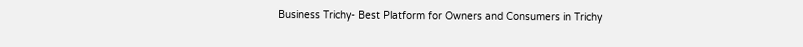Business Trichy- Best Platform for Owners and Consumers in Trichy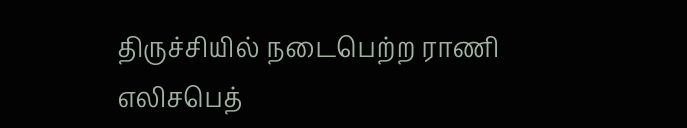திருச்சியில் நடைபெற்ற ராணி எலிசபெத்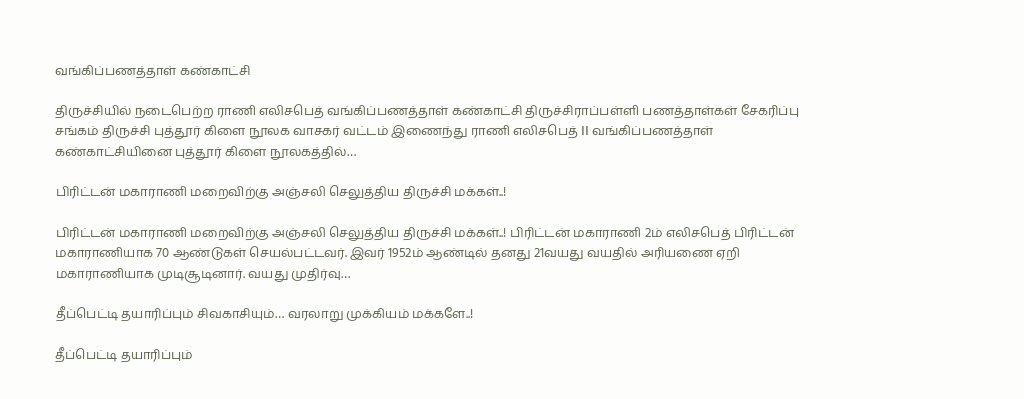வங்கிப்பணத்தாள் கண்காட்சி

திருச்சியில் நடைபெற்ற ராணி எலிசபெத் வங்கிப்பணத்தாள் கண்காட்சி திருச்சிராப்பள்ளி பணத்தாள்கள் சேகரிப்பு சங்கம் திருச்சி புத்தூர் கிளை நூலக வாசகர் வட்டம் இணைந்து ராணி எலிசபெத் II வங்கிப்பணத்தாள் கண்காட்சியினை புத்தூர் கிளை நூலகத்தில்…

பிரிட்டன் மகாராணி மறைவிற்கு அஞ்சலி செலுத்திய திருச்சி மக்கள்..!

பிரிட்டன் மகாராணி மறைவிற்கு அஞ்சலி செலுத்திய திருச்சி மக்கள்..! பிரிட்டன் மகாராணி 2ம் எலிசபெத் பிரிட்டன் மகாராணியாக 70 ஆண்டுகள் செயல்பட்டவர். இவர் 1952ம் ஆண்டில் தனது 21வயது வயதில் அரியணை ஏறி மகாராணியாக முடிசூடினார். வயது முதிர்வு…

தீப்பெட்டி தயாரிப்பும் சிவகாசியும்… வரலாறு முக்கியம் மக்களே..!

தீப்பெட்டி தயாரிப்பும்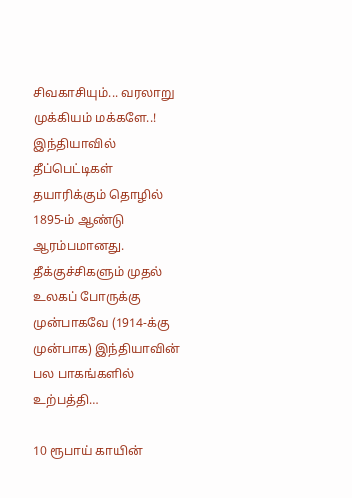சிவகாசியும்... வரலாறு முக்கியம் மக்களே..! இந்தியாவில் தீப்பெட்டிகள் தயாரிக்கும் தொழில் 1895-ம் ஆண்டு ஆரம்பமானது. தீக்குச்சிகளும் முதல் உலகப் போருக்கு முன்பாகவே (1914-க்கு முன்பாக) இந்தியாவின் பல பாகங்களில் உற்பத்தி…

10 ரூபாய் காயின்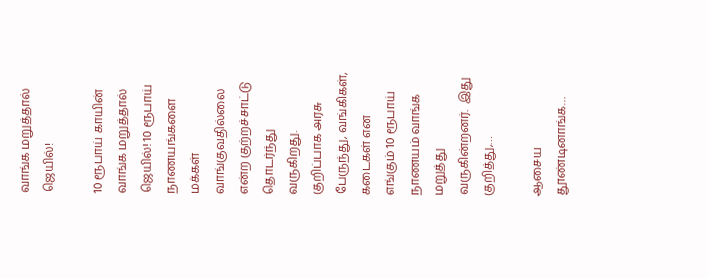வாங்க மறுத்தால் ஜெயில்!

10 ரூபாய் காயின் வாங்க மறுத்தால் ஜெயில்! 10 ரூபாய் நாணயங்களை மக்கள் வாங்குவதில்லை என்ற குற்றச்சாட்டு தொடர்ந்து வருகிறது. குறிப்பாக அரசு பேருந்து, வங்கிகள், கடைகள் என எங்கும் 10 ரூபாய் நாணயம் வாங்க மறுத்து வருகின்றனர்.  இது குறித்து,…

ஆசைய தூண்டினாங்க…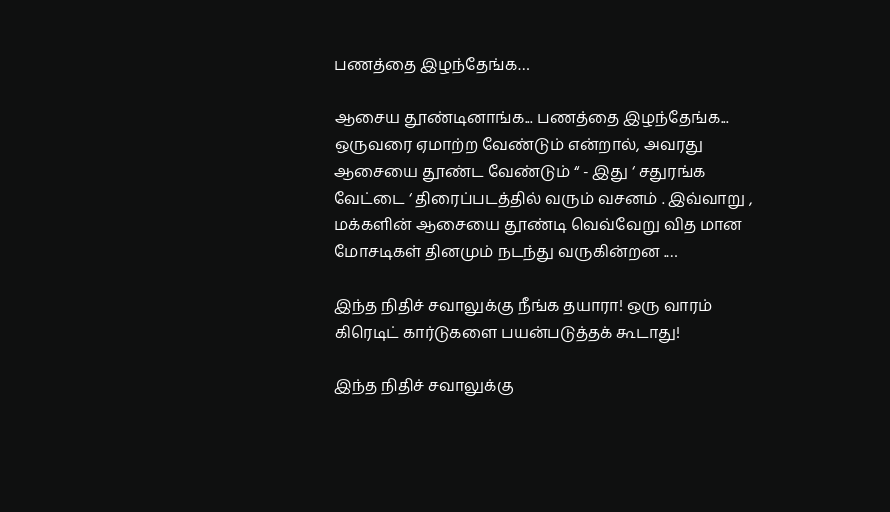பணத்தை இழந்தேங்க…

ஆசைய தூண்டினாங்க... பணத்தை இழந்தேங்க... ஒருவரை ஏமாற்ற வேண்டும் என்றால், அவரது ஆசையை தூண்ட வேண்டும் “ - இது ‘ சதுரங்க வேட்டை ‘ திரைப்படத்தில் வரும் வசனம் . இவ்வாறு , மக்களின் ஆசையை தூண்டி வெவ்வேறு வித மான மோசடிகள் தினமும் நடந்து வருகின்றன .…

இந்த நிதிச் சவாலுக்கு நீங்க தயாரா! ஒரு வாரம் கிரெடிட் கார்டுகளை பயன்படுத்தக் கூடாது!

இந்த நிதிச் சவாலுக்கு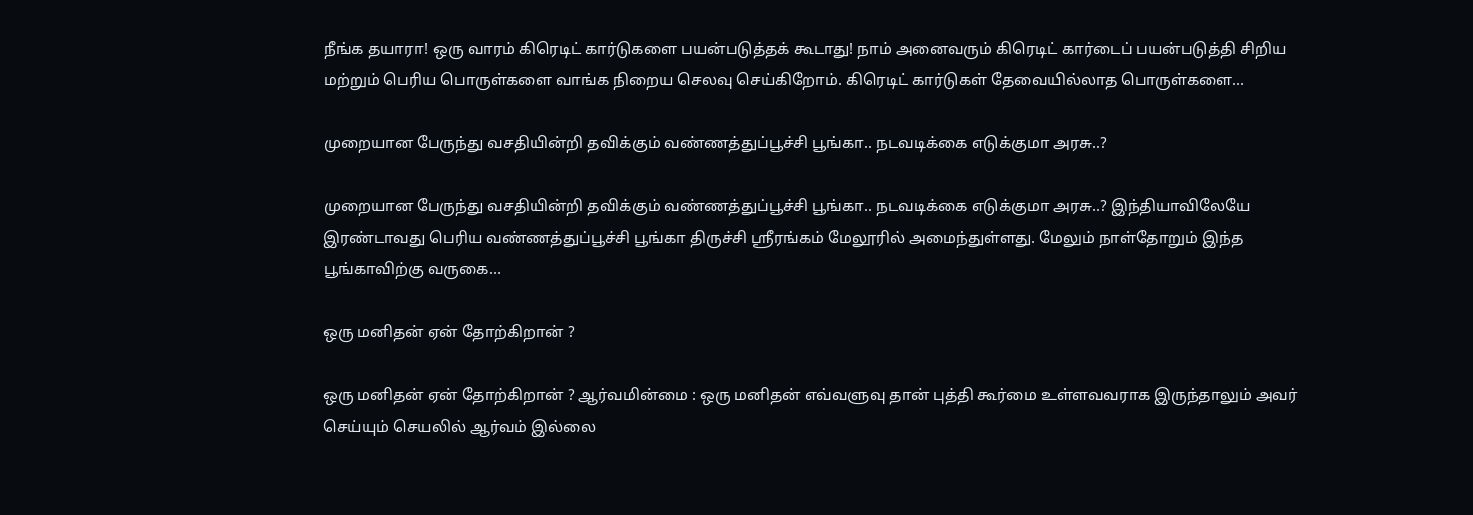நீங்க தயாரா! ஒரு வாரம் கிரெடிட் கார்டுகளை பயன்படுத்தக் கூடாது! நாம் அனைவரும் கிரெடிட் கார்டைப் பயன்படுத்தி சிறிய மற்றும் பெரிய பொருள்களை வாங்க நிறைய செலவு செய்கிறோம். கிரெடிட் கார்டுகள் தேவையில்லாத பொருள்களை…

முறையான பேருந்து வசதியின்றி தவிக்கும் வண்ணத்துப்பூச்சி பூங்கா.. நடவடிக்கை எடுக்குமா அரசு..?

முறையான பேருந்து வசதியின்றி தவிக்கும் வண்ணத்துப்பூச்சி பூங்கா.. நடவடிக்கை எடுக்குமா அரசு..? இந்தியாவிலேயே இரண்டாவது பெரிய வண்ணத்துப்பூச்சி பூங்கா திருச்சி ஸ்ரீரங்கம் மேலூரில் அமைந்துள்ளது. மேலும் நாள்தோறும் இந்த பூங்காவிற்கு வருகை…

ஒரு மனிதன் ஏன் தோற்கிறான் ?

ஒரு மனிதன் ஏன் தோற்கிறான் ? ஆர்வமின்மை : ஒரு மனிதன் எவ்வளுவு தான் புத்தி கூர்மை உள்ளவவராக இருந்தாலும் அவர் செய்யும் செயலில் ஆர்வம் இல்லை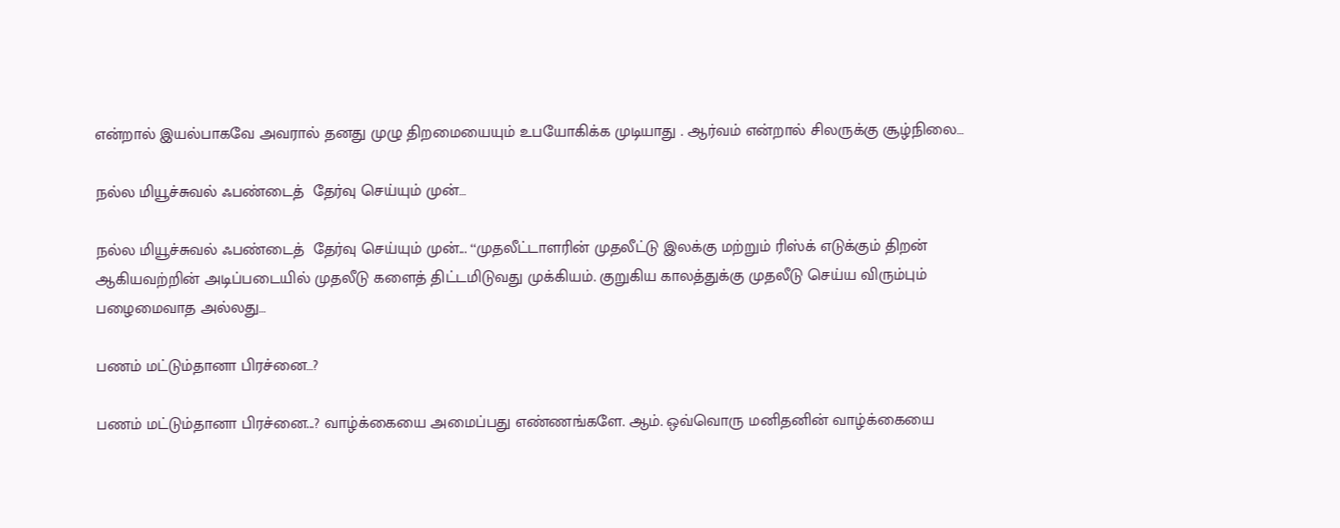என்றால் இயல்பாகவே அவரால் தனது முழு திறமையையும் உபயோகிக்க முடியாது . ஆர்வம் என்றால் சிலருக்கு சூழ்நிலை…

நல்ல மியூச்சுவல் ஃபண்டைத்  தேர்வு செய்யும் முன்…

நல்ல மியூச்சுவல் ஃபண்டைத்  தேர்வு செய்யும் முன்... ‘‘முதலீட்டாளரின் முதலீட்டு இலக்கு மற்றும் ரிஸ்க் எடுக்கும் திறன் ஆகியவற்றின் அடிப்படையில் முதலீடு களைத் திட்டமிடுவது முக்கியம். குறுகிய காலத்துக்கு முதலீடு செய்ய விரும்பும் பழைமைவாத அல்லது…

பணம் மட்டும்தானா பிரச்னை…?

பணம் மட்டும்தானா பிரச்னை...? வாழ்க்கையை அமைப்பது எண்ணங்களே. ஆம். ஒவ்வொரு மனிதனின் வாழ்க்கையை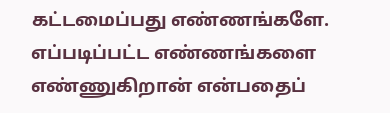கட்டமைப்பது எண்ணங்களே. எப்படிப்பட்ட எண்ணங்களை எண்ணுகிறான் என்பதைப்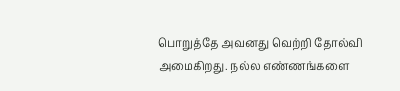பொறுத்தே அவனது வெற்றி தோல்வி அமைகிறது. நல்ல எண்ணங்களை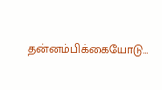தன்னம்பிக்கையோடு…